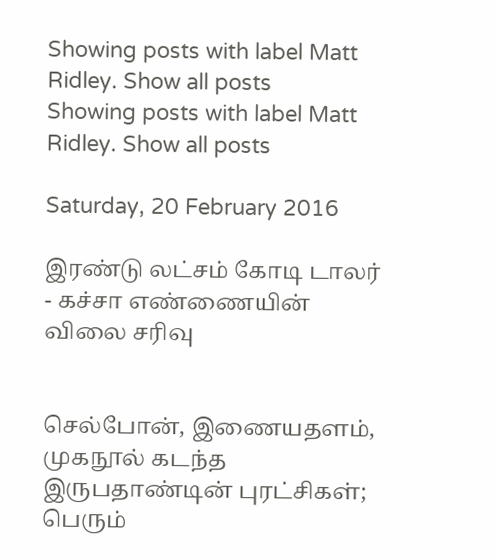Showing posts with label Matt Ridley. Show all posts
Showing posts with label Matt Ridley. Show all posts

Saturday, 20 February 2016

இரண்டு லட்சம் கோடி டாலர் - கச்சா எண்ணையின் விலை சரிவு


செல்போன், இணையதளம், முகநூல் கடந்த இருபதாண்டின் புரட்சிகள்; பெரும்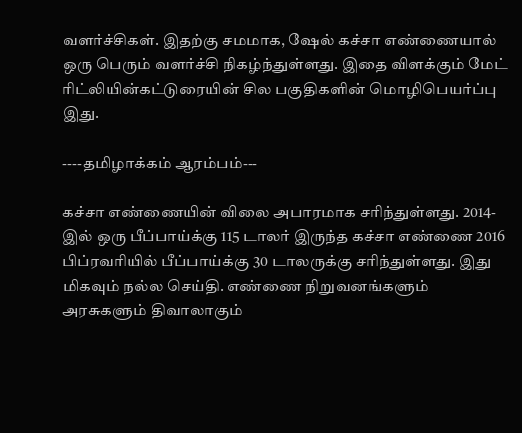வளர்ச்சிகள். இதற்கு சமமாக, ஷேல் கச்சா எண்ணையால் ஒரு பெரும் வளர்ச்சி நிகழ்ந்துள்ளது. இதை விளக்கும் மேட் ரிட்லியின்கட்டுரையின் சில பகுதிகளின் மொழிபெயர்ப்பு இது.

----தமிழாக்கம் ஆரம்பம்---

கச்சா எண்ணையின் விலை அபாரமாக சரிந்துள்ளது. 2014-இல் ஒரு பீப்பாய்க்கு 115 டாலர் இருந்த கச்சா எண்ணை 2016 பிப்ரவரியில் பீப்பாய்க்கு 30 டாலருக்கு சரிந்துள்ளது. இது மிகவும் நல்ல செய்தி. எண்ணை நிறுவனங்களும் அரசுகளும் திவாலாகும்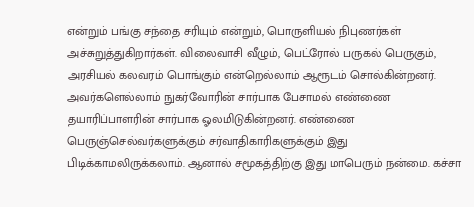என்றும் பங்கு சந்தை சரியும் என்றும், பொருளியல் நிபுணர்கள் அச்சுறுத்துகிறார்கள். விலைவாசி வீழும், பெட்ரோல் பருகல் பெருகும், அரசியல் கலவரம் பொங்கும் என்றெல்லாம் ஆரூடம் சொல்கின்றனர். அவர்களெல்லாம் நுகர்வோரின் சார்பாக பேசாமல் எண்ணை தயாரிப்பாளரின் சார்பாக ஓலமிடுகின்றனர். எண்ணை பெருஞ்செல்வர்களுக்கும் சர்வாதிகாரிகளுக்கும் இது பிடிக்காமலிருக்கலாம். ஆனால் சமூகத்திற்கு இது மாபெரும் நன்மை. கச்சா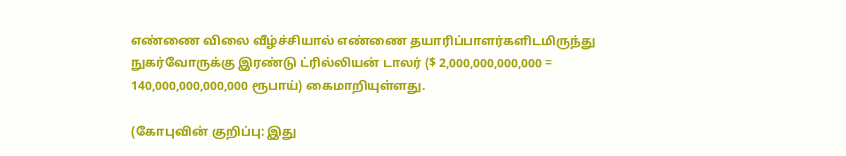எண்ணை விலை வீழ்ச்சியால் எண்ணை தயாரிப்பாளர்களிடமிருந்து நுகர்வோருக்கு இரண்டு ட்ரில்லியன் டாலர் ($ 2,000,000,000,000 = 140,000,000,000,000 ரூபாய்) கைமாறியுள்ளது.

(கோபுவின் குறிப்பு: இது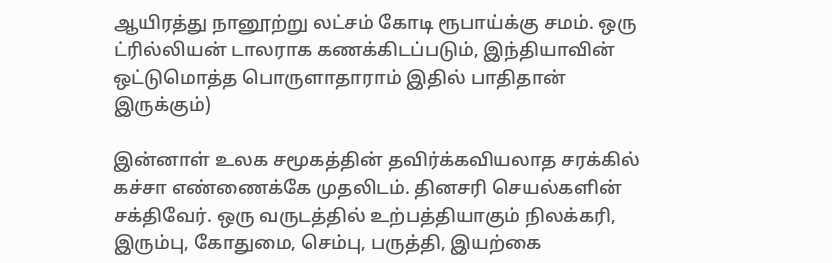ஆயிரத்து நானூற்று லட்சம் கோடி ரூபாய்க்கு சமம். ஒரு ட்ரில்லியன் டாலராக கணக்கிடப்படும், இந்தியாவின் ஒட்டுமொத்த பொருளாதாராம் இதில் பாதிதான் இருக்கும்)

இன்னாள் உலக சமூகத்தின் தவிர்க்கவியலாத சரக்கில் கச்சா எண்ணைக்கே முதலிடம். தினசரி செயல்களின் சக்திவேர். ஒரு வருடத்தில் உற்பத்தியாகும் நிலக்கரி, இரும்பு, கோதுமை, செம்பு, பருத்தி, இயற்கை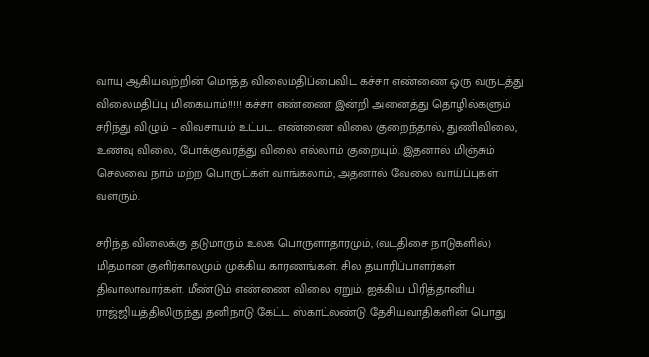வாயு ஆகியவற்றின் மொத்த விலைமதிப்பைவிட கச்சா எண்ணை ஒரு வருடத்து விலைமதிப்பு மிகையாம்!!!!! கச்சா எண்ணை இன்றி அனைத்து தொழில்களும் சரிந்து விழும் – விவசாயம் உட்பட. எண்ணை விலை குறைந்தால், துணிவிலை, உணவு விலை, போக்குவரத்து விலை எல்லாம் குறையும். இதனால் மிஞ்சும் செலவை நாம் மற்ற பொருட்கள் வாங்கலாம், அதனால் வேலை வாய்ப்புகள் வளரும்.

சரிந்த விலைக்கு தடுமாரும் உலக பொருளாதாரமும், (வடதிசை நாடுகளில்) மிதமான குளிர்காலமும் முக்கிய காரணங்கள். சில தயாரிப்பாளர்கள் திவாலாவார்கள். மீண்டும் எண்ணை விலை ஏறும். ஐக்கிய பிரித்தானிய ராஜ்ஜியத்திலிருந்து தனிநாடு கேட்ட ஸ்காட்லண்டு தேசியவாதிகளின் பொது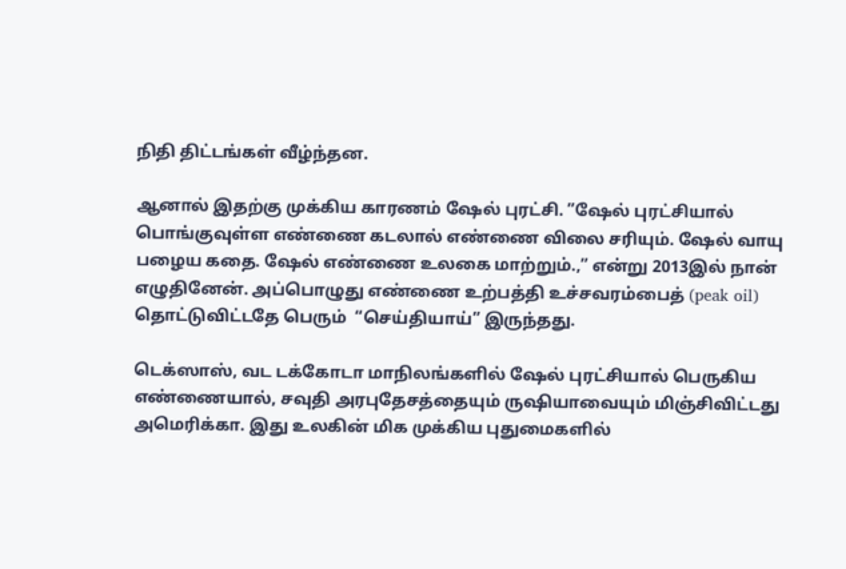நிதி திட்டங்கள் வீழ்ந்தன.

ஆனால் இதற்கு முக்கிய காரணம் ஷேல் புரட்சி. ”ஷேல் புரட்சியால் பொங்குவுள்ள எண்ணை கடலால் எண்ணை விலை சரியும். ஷேல் வாயு பழைய கதை. ஷேல் எண்ணை உலகை மாற்றும்.,” என்று 2013இல் நான் எழுதினேன். அப்பொழுது எண்ணை உற்பத்தி உச்சவரம்பைத் (peak oil) தொட்டுவிட்டதே பெரும்  “செய்தியாய்” இருந்தது.

டெக்ஸாஸ், வட டக்கோடா மாநிலங்களில் ஷேல் புரட்சியால் பெருகிய எண்ணையால், சவுதி அரபுதேசத்தையும் ருஷியாவையும் மிஞ்சிவிட்டது அமெரிக்கா. இது உலகின் மிக முக்கிய புதுமைகளில்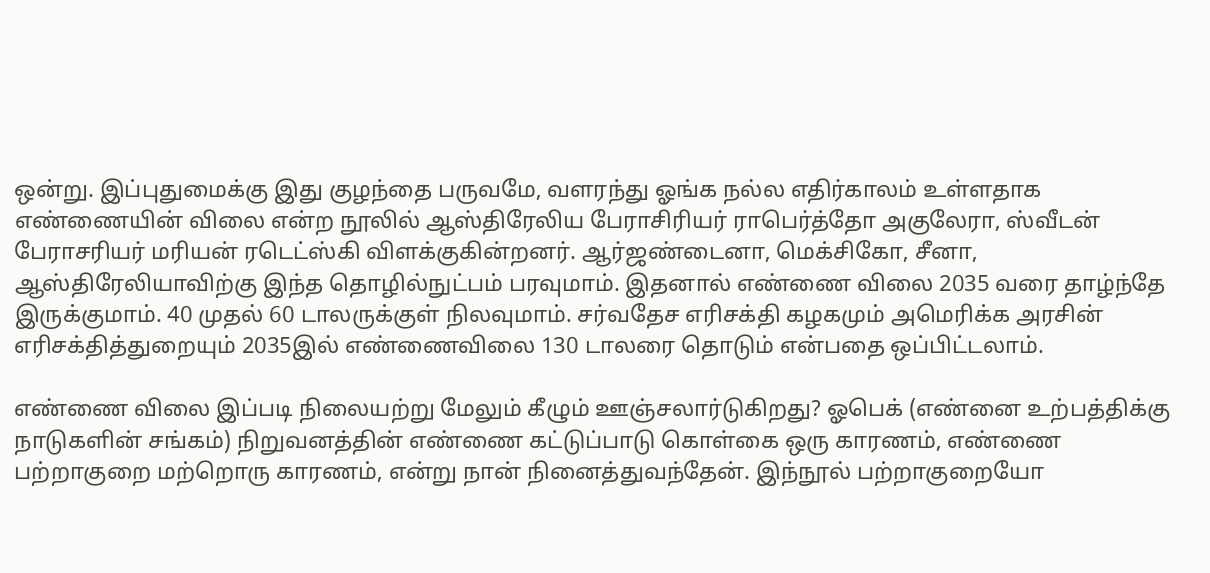ஒன்று. இப்புதுமைக்கு இது குழந்தை பருவமே, வளரந்து ஓங்க நல்ல எதிர்காலம் உள்ளதாக எண்ணையின் விலை என்ற நூலில் ஆஸ்திரேலிய பேராசிரியர் ராபெர்த்தோ அகுலேரா, ஸ்வீடன் பேராசரியர் மரியன் ரடெட்ஸ்கி விளக்குகின்றனர். ஆர்ஜண்டைனா, மெக்சிகோ, சீனா, ஆஸ்திரேலியாவிற்கு இந்த தொழில்நுட்பம் பரவுமாம். இதனால் எண்ணை விலை 2035 வரை தாழ்ந்தே இருக்குமாம். 40 முதல் 60 டாலருக்குள் நிலவுமாம். சர்வதேச எரிசக்தி கழகமும் அமெரிக்க அரசின் எரிசக்தித்துறையும் 2035இல் எண்ணைவிலை 130 டாலரை தொடும் என்பதை ஒப்பிட்டலாம்.

எண்ணை விலை இப்படி நிலையற்று மேலும் கீழும் ஊஞ்சலார்டுகிறது? ஓபெக் (எண்னை உற்பத்திக்கு நாடுகளின் சங்கம்) நிறுவனத்தின் எண்ணை கட்டுப்பாடு கொள்கை ஒரு காரணம், எண்ணை பற்றாகுறை மற்றொரு காரணம், என்று நான் நினைத்துவந்தேன். இந்நூல் பற்றாகுறையோ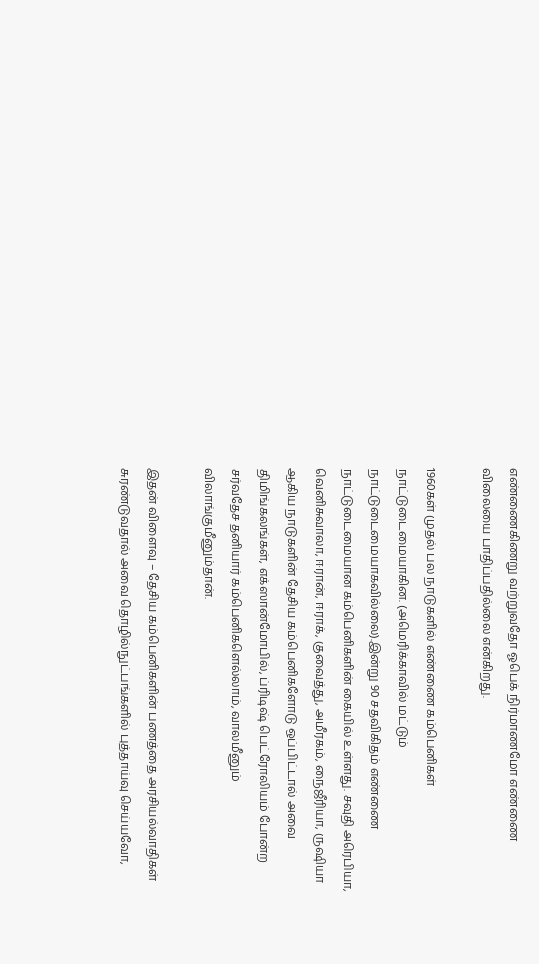எண்ணைகிணறு வற்றுவதோ ஓபெக் நிர்மாணமோ எண்ணை விலையை பாதிப்பதில்லை என்கிறது.

1960கள் முதல் பல நாடுகளில் எண்ணை கம்பெனிகள் நாட்டுடைமையாகின. (அமெரிக்காவில் மட்டும் நாட்டுடைமையாகவில்லை).இன்று 90 சதவிகிதம் எண்ணை நாட்டுடைமையான கம்பெனிகளின் கையில் உள்ளது. சவுதி அரெபியா, வெனிசுவாலா, ஈரான், ஈராக், குவைத்து, அமீரகம், நைஜீரியா, ருஷியா ஆகிய நாடுகளின் தேசிய கம்பெனிகளோடு ஒப்பிட்டால் அவை திமிங்கலங்கள், எக்ஸான்மோபில், ப்ரிடிஷ் பெட்ரோலியம் போன்ற சர்வதேச தனியார் கம்பெனிகளெல்லாம், வாலமீனும் விலாங்குமீனும்தான்.

இதன் விளைவு – தேசிய கம்பெனிகளின் பணத்தை அரசியல்வாதிகள் சுரண்டுவதால் அவை தொழில்நுட்பங்களில் புத்தாய்வு செய்யவோ,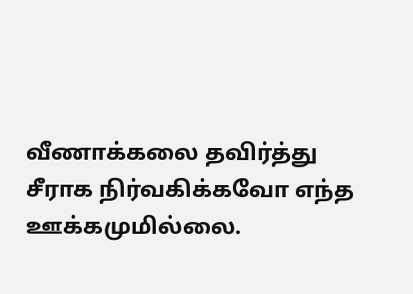வீணாக்கலை தவிர்த்து சீராக நிர்வகிக்கவோ எந்த ஊக்கமுமில்லை.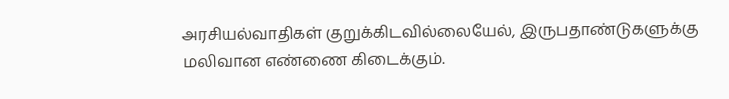அரசியல்வாதிகள் குறுக்கிடவில்லையேல், இருபதாண்டுகளுக்கு மலிவான எண்ணை கிடைக்கும்.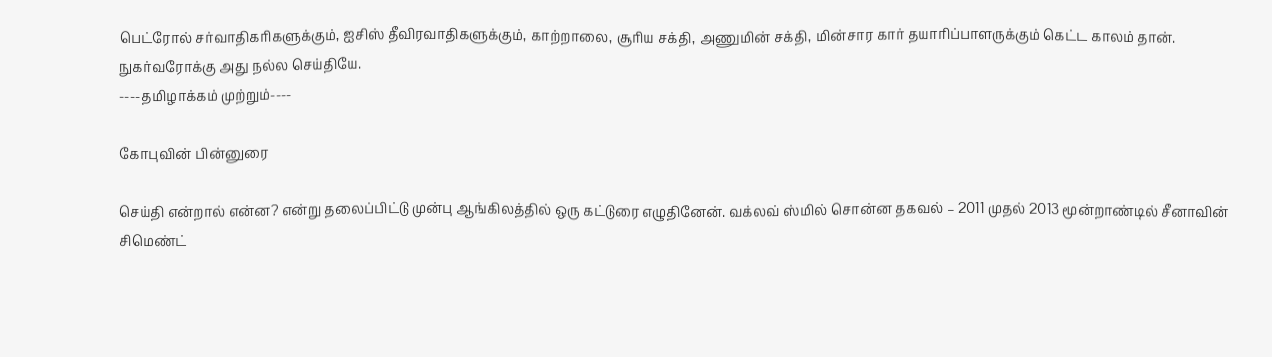பெட்ரோல் சர்வாதிகரிகளுக்கும், ஐசிஸ் தீவிரவாதிகளுக்கும், காற்றாலை, சூரிய சக்தி, அணுமின் சக்தி, மின்சார கார் தயாரிப்பாளருக்கும் கெட்ட காலம் தான். நுகர்வரோக்கு அது நல்ல செய்தியே.
----தமிழாக்கம் முற்றும்----

கோபுவின் பின்னுரை

செய்தி என்றால் என்ன? என்று தலைப்பிட்டு முன்பு ஆங்கிலத்தில் ஒரு கட்டுரை எழுதினேன். வக்லவ் ஸ்மில் சொன்ன தகவல் – 2011 முதல் 2013 மூன்றாண்டில் சீனாவின் சிமெண்ட்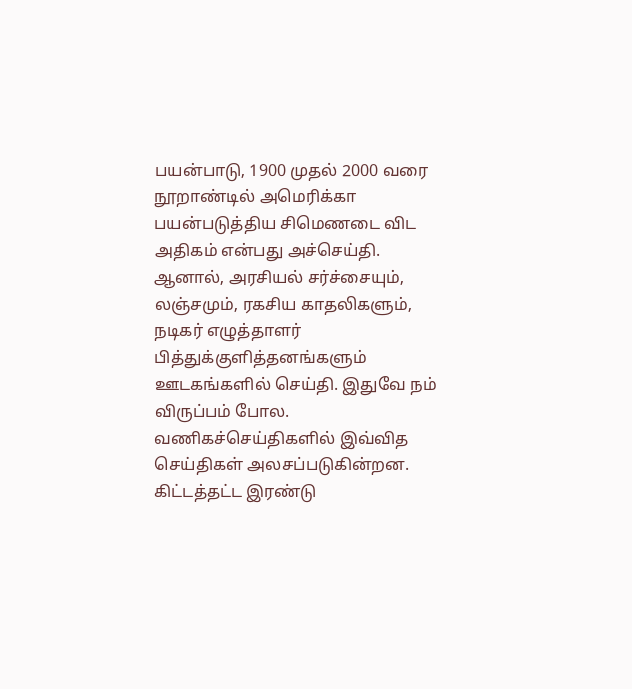பயன்பாடு, 1900 முதல் 2000 வரை நூறாண்டில் அமெரிக்கா பயன்படுத்திய சிமெணடை விட அதிகம் என்பது அச்செய்தி. ஆனால், அரசியல் சர்ச்சையும், லஞ்சமும், ரகசிய காதலிகளும், நடிகர் எழுத்தாளர் பித்துக்குளித்தனங்களும் ஊடகங்களில் செய்தி. இதுவே நம் விருப்பம் போல. வணிகச்செய்திகளில் இவ்வித செய்திகள் அலசப்படுகின்றன. கிட்டத்தட்ட இரண்டு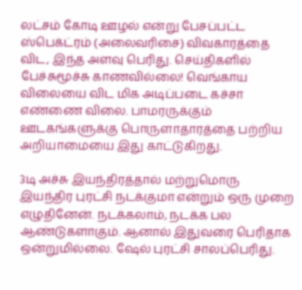லட்சம் கோடி ஊழல் என்று பேசப்பட்ட ஸ்பெக்ட்ரம் (அலைவரிசை) விவகாரத்தை விட, இந்த அளவு பெரிது. செய்திகளில் பேச்சுமூச்சு காணவில்லை! வெங்காய விலையை விட மிக அடிப்படை கச்சா எண்ணை விலை. பாமரருக்கும் ஊடகங்களுக்கு பொருளாதாரத்தை பற்றிய அறியாமையை இது காட்டுகிறது.

3டி அச்சு இயந்திரத்தால் மற்றுமொரு இயந்திர புரட்சி நடக்குமா என்றும் ஒரு முறை எழுதினேன். நடக்கலாம், நடக்க பல ஆண்டுகளாகும். ஆனால் இதுவரை பெரிதாக ஒன்றுமில்லை. ஷேல் புரட்சி சாலப்பெரிது.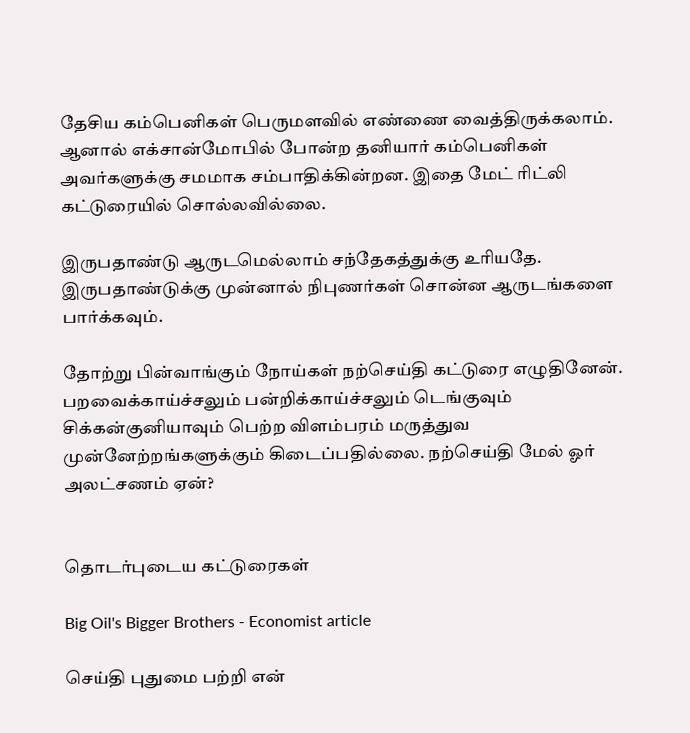தேசிய கம்பெனிகள் பெருமளவில் எண்ணை வைத்திருக்கலாம். ஆனால் எக்சான்மோபில் போன்ற தனியார் கம்பெனிகள் அவர்களுக்கு சமமாக சம்பாதிக்கின்றன. இதை மேட் ரிட்லி கட்டுரையில் சொல்லவில்லை.

இருபதாண்டு ஆருடமெல்லாம் சந்தேகத்துக்கு உரியதே. இருபதாண்டுக்கு முன்னால் நிபுணர்கள் சொன்ன ஆருடங்களை பார்க்கவும்.

தோற்று பின்வாங்கும் நோய்கள் நற்செய்தி கட்டுரை எழுதினேன். பறவைக்காய்ச்சலும் பன்றிக்காய்ச்சலும் டெங்குவும் சிக்கன்குனியாவும் பெற்ற விளம்பரம் மருத்துவ முன்னேற்றங்களுக்கும் கிடைப்பதில்லை. நற்செய்தி மேல் ஓர் அலட்சணம் ஏன்?


தொடர்புடைய கட்டுரைகள்

Big Oil's Bigger Brothers - Economist article

செய்தி புதுமை பற்றி என்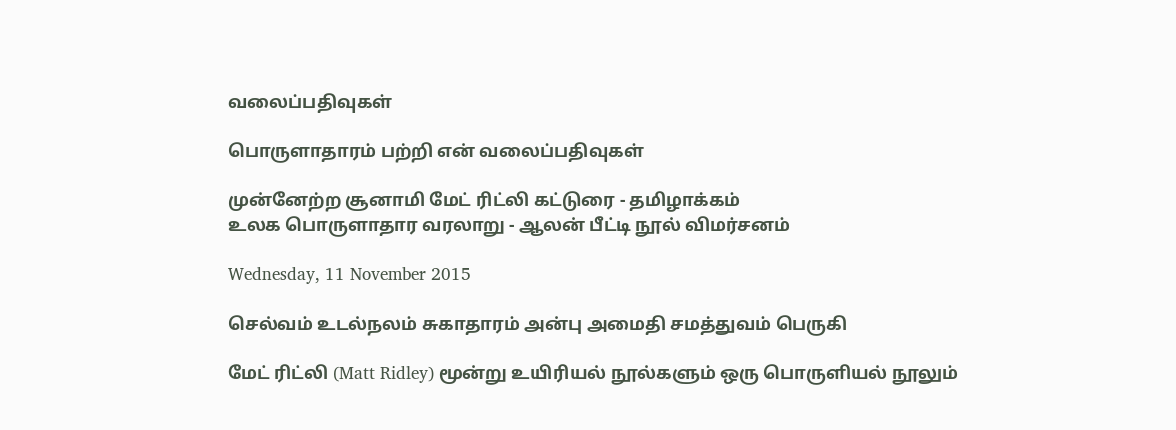வலைப்பதிவுகள்

பொருளாதாரம் பற்றி என் வலைப்பதிவுகள்

முன்னேற்ற சூனாமி மேட் ரிட்லி கட்டுரை - தமிழாக்கம்
உலக பொருளாதார வரலாறு - ஆலன் பீட்டி நூல் விமர்சனம்

Wednesday, 11 November 2015

செல்வம் உடல்நலம் சுகாதாரம் அன்பு அமைதி சமத்துவம் பெருகி

மேட் ரிட்லி (Matt Ridley) மூன்று உயிரியல் நூல்களும் ஒரு பொருளியல் நூலும்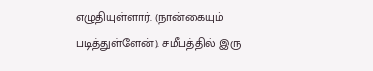எழுதியுள்ளார். (நான்கையும் படித்துள்ளேன்). சமீபத்தில் இரு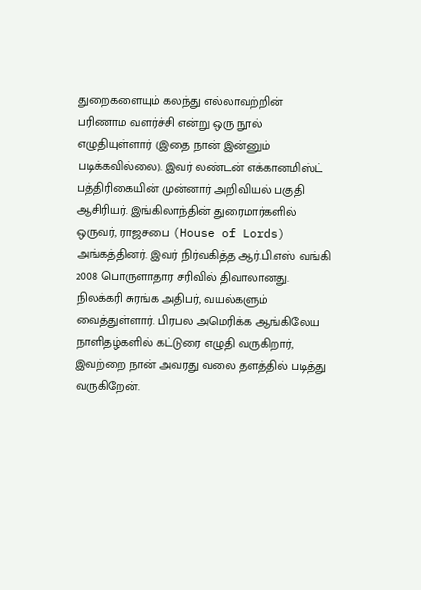துறைகளையும் கலந்து எல்லாவற்றின் பரிணாம வளர்ச்சி என்று ஒரு நூல் எழுதியுள்ளார் (இதை நான் இன்னும் படிக்கவில்லை). இவர் லண்டன் எக்கானமிஸ்ட் பத்திரிகையின் முன்னார் அறிவியல் பகுதி ஆசிரியர். இங்கிலாந்தின் துரைமார்களில் ஒருவர், ராஜசபை (House of Lords) அங்கத்தினர். இவர் நிர்வகித்த ஆர்.பி.எஸ் வங்கி 2008 பொருளாதார சரிவில் திவாலானது. நிலக்கரி சுரங்க அதிபர், வயல்களும் வைத்துள்ளார். பிரபல அமெரிக்க ஆங்கிலேய நாளிதழ்களில் கட்டுரை எழுதி வருகிறார், இவற்றை நான் அவரது வலை தளத்தில் படித்து வருகிறேன்.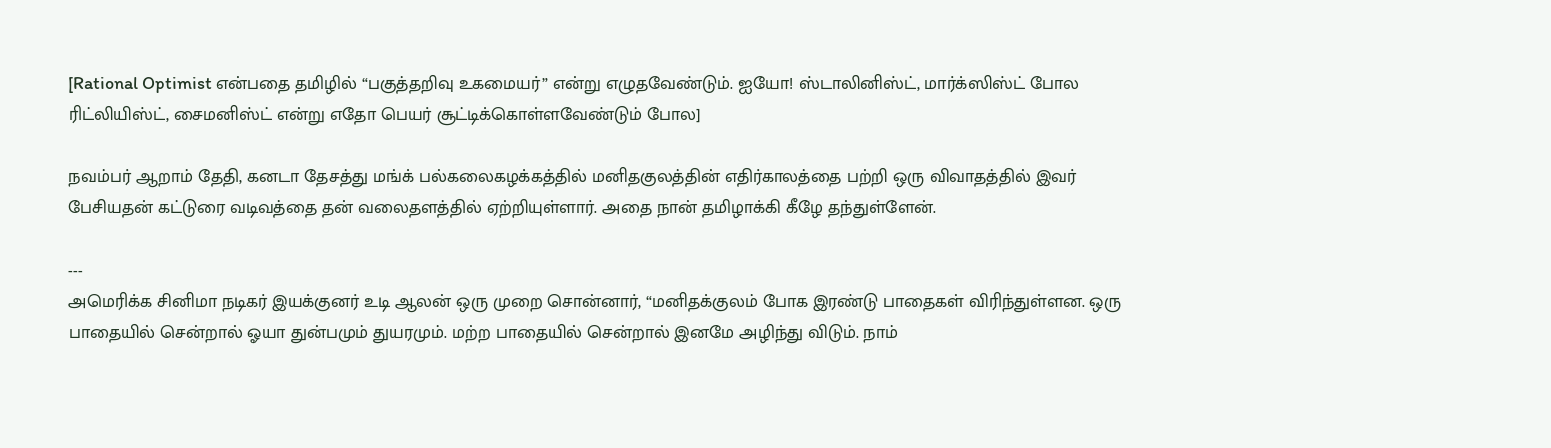[Rational Optimist என்பதை தமிழில் “பகுத்தறிவு உகமையர்” என்று எழுதவேண்டும். ஐயோ! ஸ்டாலினிஸ்ட், மார்க்ஸிஸ்ட் போல ரிட்லியிஸ்ட், சைமனிஸ்ட் என்று எதோ பெயர் சூட்டிக்கொள்ளவேண்டும் போல]

நவம்பர் ஆறாம் தேதி, கனடா தேசத்து மங்க் பல்கலைகழக்கத்தில் மனிதகுலத்தின் எதிர்காலத்தை பற்றி ஒரு விவாதத்தில் இவர் பேசியதன் கட்டுரை வடிவத்தை தன் வலைதளத்தில் ஏற்றியுள்ளார். அதை நான் தமிழாக்கி கீழே தந்துள்ளேன்.

---
அமெரிக்க சினிமா நடிகர் இயக்குனர் உடி ஆலன் ஒரு முறை சொன்னார், “மனிதக்குலம் போக இரண்டு பாதைகள் விரிந்துள்ளன. ஒரு பாதையில் சென்றால் ஓயா துன்பமும் துயரமும். மற்ற பாதையில் சென்றால் இனமே அழிந்து விடும். நாம்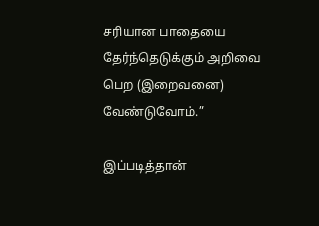சரியான பாதையை தேர்ந்தெடுக்கும் அறிவை பெற (இறைவனை) வேண்டுவோம்.”

இப்படித்தான்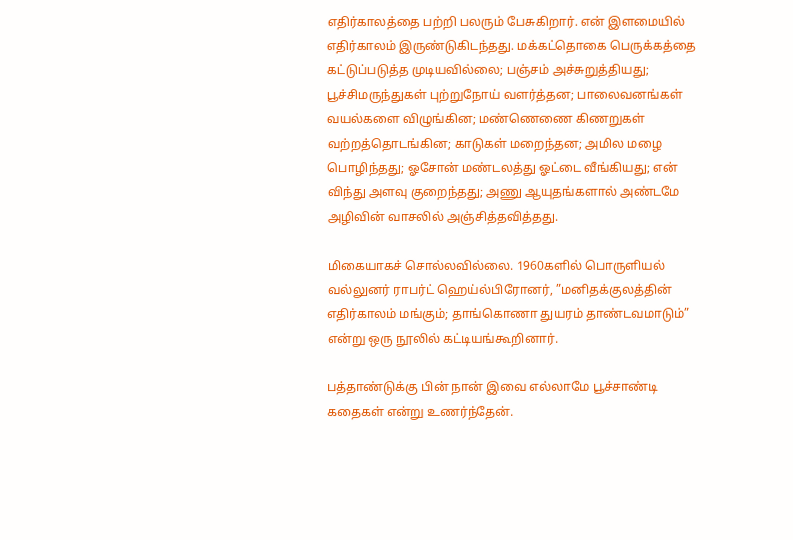எதிர்காலத்தை பற்றி பலரும் பேசுகிறார். என் இளமையில் எதிர்காலம் இருண்டுகிடந்தது. மக்கட்தொகை பெருக்கத்தை கட்டுப்படுத்த முடியவில்லை; பஞ்சம் அச்சுறுத்தியது; பூச்சிமருந்துகள் புற்றுநோய் வளர்த்தன; பாலைவனங்கள் வயல்களை விழுங்கின; மண்ணெணை கிணறுகள் வற்றத்தொடங்கின; காடுகள் மறைந்தன; அமில மழை பொழிந்தது; ஓசோன் மண்டலத்து ஓட்டை வீங்கியது; என் விந்து அளவு குறைந்தது; அணு ஆயுதங்களால் அண்டமே அழிவின் வாசலில் அஞ்சித்தவித்தது.

மிகையாகச் சொல்லவில்லை. 1960களில் பொருளியல் வல்லுனர் ராபர்ட் ஹெய்ல்பிரோனர், ”மனிதக்குலத்தின் எதிர்காலம் மங்கும்; தாங்கொணா துயரம் தாண்டவமாடும்” என்று ஒரு நூலில் கட்டியங்கூறினார்.

பத்தாண்டுக்கு பின் நான் இவை எல்லாமே பூச்சாண்டி கதைகள் என்று உணர்ந்தேன்.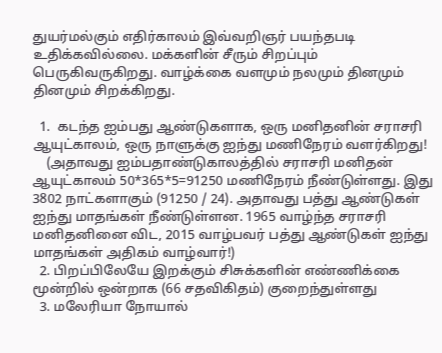துயர்மல்கும் எதிர்காலம் இவ்வறிஞர் பயந்தபடி உதிக்கவில்லை. மக்களின் சீரும் சிறப்பும் பெருகிவருகிறது. வாழ்க்கை வளமும் நலமும் தினமும் தினமும் சிறக்கிறது.

  1.  கடந்த ஐம்பது ஆண்டுகளாக, ஒரு மனிதனின் சராசரி ஆயுட்காலம், ஒரு நாளுக்கு ஐந்து மணிநேரம் வளர்கிறது!
    (அதாவது ஐம்பதாண்டுகாலத்தில் சராசரி மனிதன் ஆயுட்காலம் 50*365*5=91250 மணிநேரம் நீண்டுள்ளது. இது  3802 நாட்களாகும் (91250 / 24). அதாவது பத்து ஆண்டுகள் ஐந்து மாதங்கள் நீண்டுள்ளன. 1965 வாழ்ந்த சராசரி மனிதனினை விட, 2015 வாழ்பவர் பத்து ஆண்டுகள் ஐந்து மாதங்கள் அதிகம் வாழ்வார்!)
  2. பிறப்பிலேயே இறக்கும் சிசுக்களின் எண்ணிக்கை மூன்றில் ஒன்றாக (66 சதவிகிதம்) குறைந்துள்ளது
  3. மலேரியா நோயால்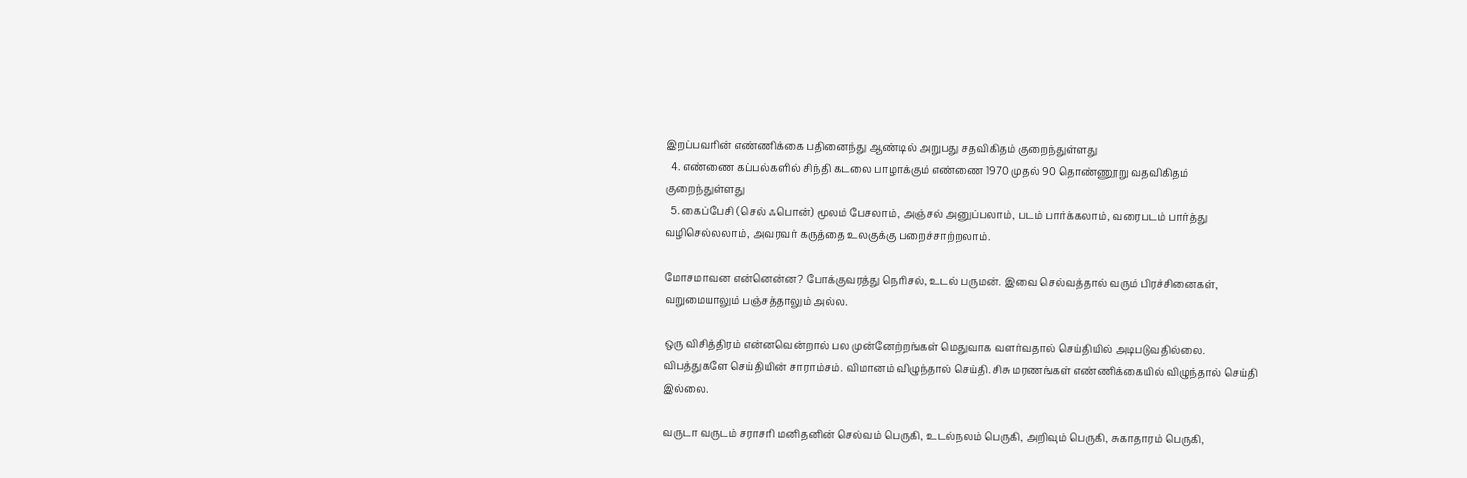இறப்பவரின் எண்ணிக்கை பதினைந்து ஆண்டில் அறுபது சதவிகிதம் குறைந்துள்ளது
  4. எண்ணை கப்பல்களில் சிந்தி கடலை பாழாக்கும் எண்ணை 1970 முதல் 90 தொண்ணூறு வதவிகிதம் குறைந்துள்ளது
  5. கைப்பேசி (செல் ஃபொன்) மூலம் பேசலாம், அஞ்சல் அனுப்பலாம், படம் பார்க்கலாம், வரைபடம் பார்த்து வழிசெல்லலாம், அவரவர் கருத்தை உலகுக்கு பறைச்சாற்றலாம்.

மோசமாவன என்னென்ன? போக்குவரத்து நெரிசல், உடல் பருமன். இவை செல்வத்தால் வரும் பிரச்சினைகள், வறுமையாலும் பஞ்சத்தாலும் அல்ல.

ஒரு விசித்திரம் என்னவென்றால் பல முன்னேற்றங்கள் மெதுவாக வளர்வதால் செய்தியில் அடிபடுவதில்லை. விபத்துகளே செய்தியின் சாராம்சம். விமானம் விழுந்தால் செய்தி. சிசு மரணங்கள் எண்ணிக்கையில் விழுந்தால் செய்தி இல்லை.

வருடா வருடம் சராசரி மனிதனின் செல்வம் பெருகி, உடல்நலம் பெருகி, அறிவும் பெருகி, சுகாதாரம் பெருகி,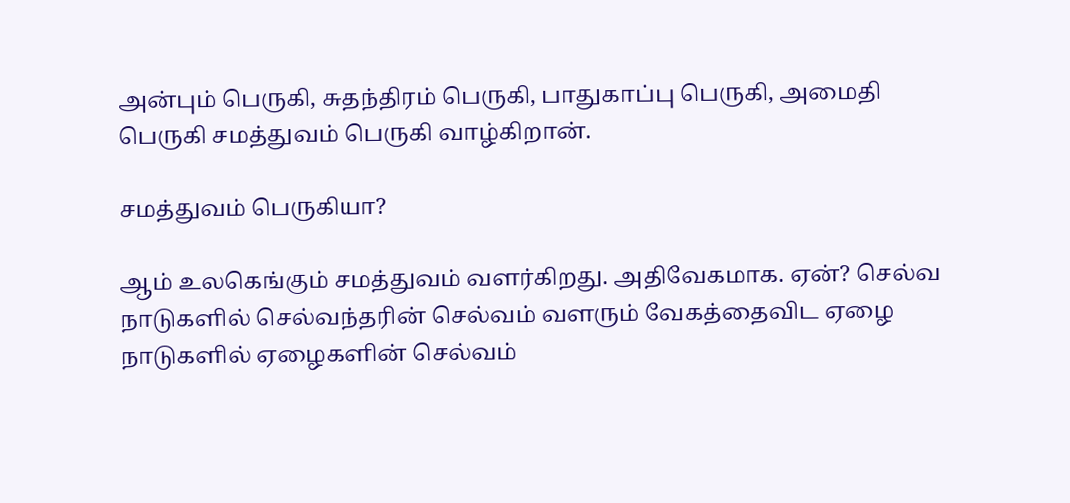அன்பும் பெருகி, சுதந்திரம் பெருகி, பாதுகாப்பு பெருகி, அமைதி பெருகி சமத்துவம் பெருகி வாழ்கிறான்.

சமத்துவம் பெருகியா?

ஆம் உலகெங்கும் சமத்துவம் வளர்கிறது. அதிவேகமாக. ஏன்? செல்வ நாடுகளில் செல்வந்தரின் செல்வம் வளரும் வேகத்தைவிட ஏழை நாடுகளில் ஏழைகளின் செல்வம்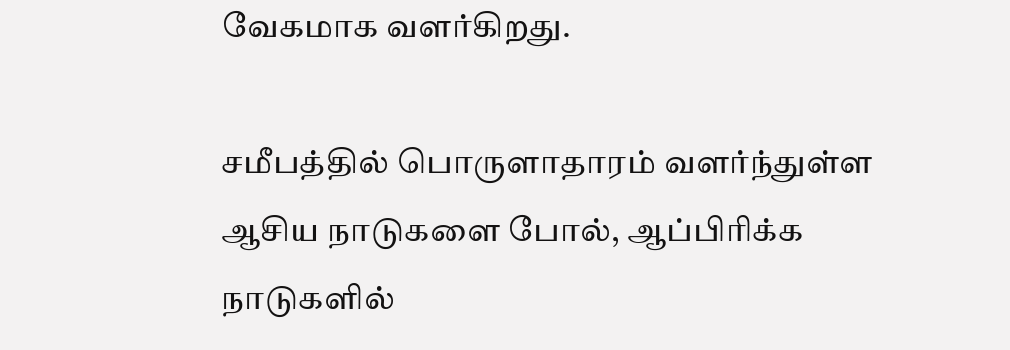வேகமாக வளர்கிறது.

சமீபத்தில் பொருளாதாரம் வளர்ந்துள்ள ஆசிய நாடுகளை போல், ஆப்பிரிக்க நாடுகளில்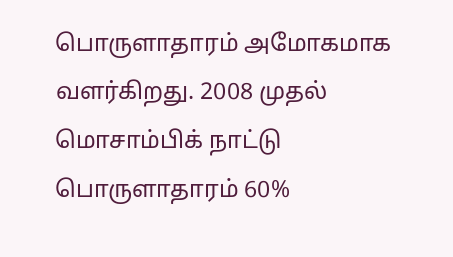பொருளாதாரம் அமோகமாக வளர்கிறது. 2008 முதல் மொசாம்பிக் நாட்டு பொருளாதாரம் 60%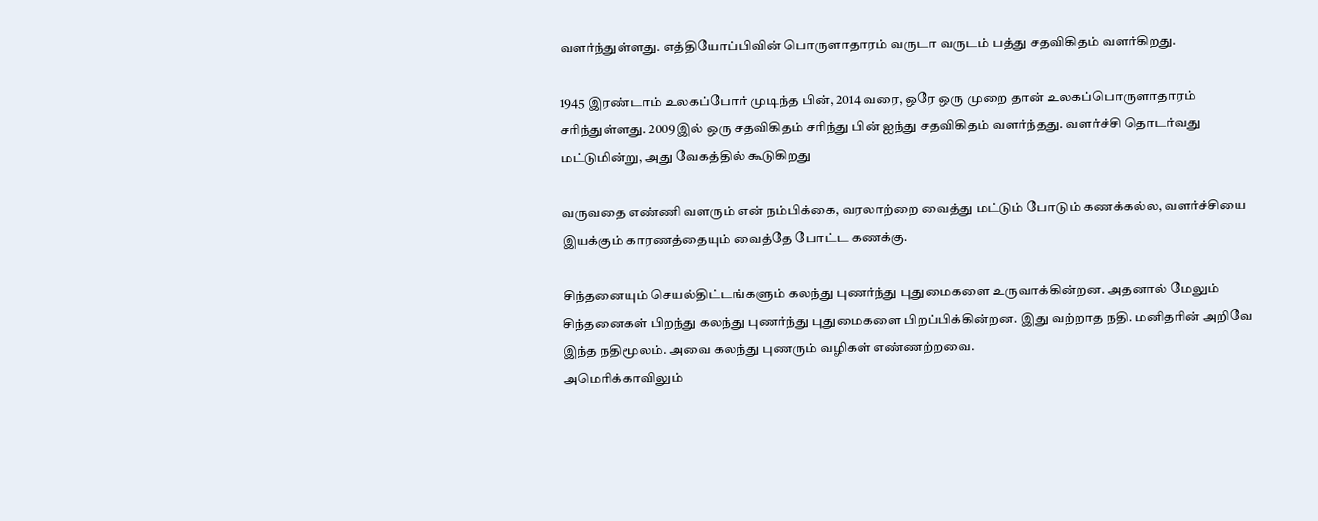வளர்ந்துள்ளது. எத்தியோப்பிவின் பொருளாதாரம் வருடா வருடம் பத்து சதவிகிதம் வளர்கிறது.

1945 இரண்டாம் உலகப்போர் முடிந்த பின், 2014 வரை, ஒரே ஒரு முறை தான் உலகப்பொருளாதாரம் சரிந்துள்ளது. 2009இல் ஒரு சதவிகிதம் சரிந்து பின் ஐந்து சதவிகிதம் வளர்ந்தது. வளர்ச்சி தொடர்வது மட்டுமின்று, அது வேகத்தில் கூடுகிறது

வருவதை எண்ணி வளரும் என் நம்பிக்கை, வரலாற்றை வைத்து மட்டும் போடும் கணக்கல்ல, வளர்ச்சியை இயக்கும் காரணத்தையும் வைத்தே போட்ட கணக்கு.

சிந்தனையும் செயல்திட்டங்களும் கலந்து புணர்ந்து புதுமைகளை உருவாக்கின்றன. அதனால் மேலும் சிந்தனைகள் பிறந்து கலந்து புணர்ந்து புதுமைகளை பிறப்பிக்கின்றன. இது வற்றாத நதி. மனிதரின் அறிவே இந்த நதிமூலம். அவை கலந்து புணரும் வழிகள் எண்ணற்றவை.
அமெரிக்காவிலும்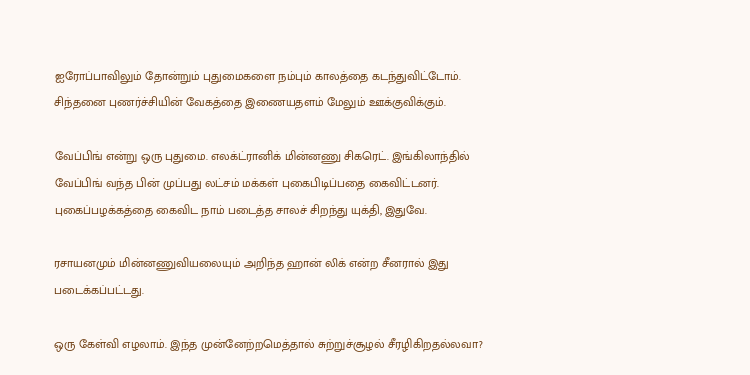ஐரோப்பாவிலும் தோன்றும் புதுமைகளை நம்பும் காலத்தை கடந்துவிட்டோம். சிந்தனை புணர்ச்சியின் வேகத்தை இணையதளம் மேலும் ஊக்குவிக்கும்.

வேப்பிங் என்று ஒரு புதுமை. எலக்ட்ரானிக் மின்னணு சிகரெட். இங்கிலாந்தில் வேப்பிங் வந்த பின் முப்பது லட்சம் மக்கள் புகைபிடிப்பதை கைவிட்டனர். புகைப்பழக்கத்தை கைவிட நாம் படைத்த சாலச் சிறந்து யுக்தி, இதுவே.

ரசாயனமும் மின்னணுவியலையும் அறிந்த ஹான் லிக் என்ற சீனரால் இது படைக்கப்பட்டது.

ஒரு கேள்வி எழலாம். இந்த முன்னேற்றமெத்தால் சுற்றுச்சூழல் சீரழிகிறதல்லவா?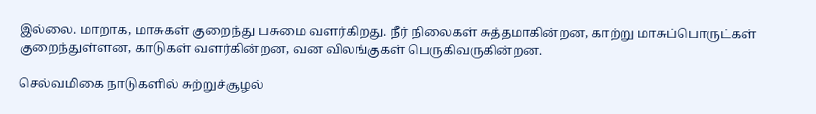இல்லை. மாறாக, மாசுகள் குறைந்து பசுமை வளர்கிறது. நீர் நிலைகள் சுத்தமாகின்றன, காற்று மாசுப்பொருட்கள் குறைந்துள்ளன, காடுகள் வளர்கின்றன, வன விலங்குகள் பெருகிவருகின்றன.

செல்வமிகை நாடுகளில் சுற்றுச்சூழல்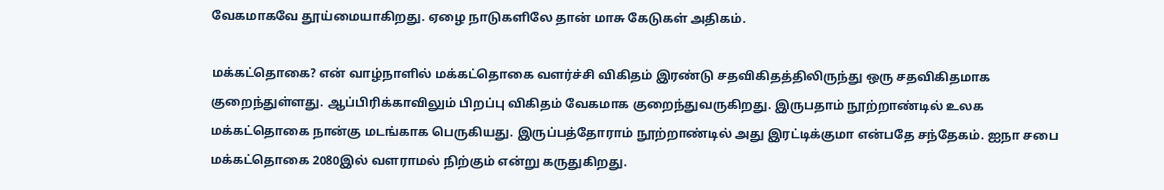வேகமாகவே தூய்மையாகிறது. ஏழை நாடுகளிலே தான் மாசு கேடுகள் அதிகம்.

மக்கட்தொகை? என் வாழ்நாளில் மக்கட்தொகை வளர்ச்சி விகிதம் இரண்டு சதவிகிதத்திலிருந்து ஒரு சதவிகிதமாக குறைந்துள்ளது. ஆப்பிரிக்காவிலும் பிறப்பு விகிதம் வேகமாக குறைந்துவருகிறது. இருபதாம் நூற்றாண்டில் உலக மக்கட்தொகை நான்கு மடங்காக பெருகியது. இருப்பத்தோராம் நூற்றாண்டில் அது இரட்டிக்குமா என்பதே சந்தேகம். ஐநா சபை மக்கட்தொகை 2080இல் வளராமல் நிற்கும் என்று கருதுகிறது.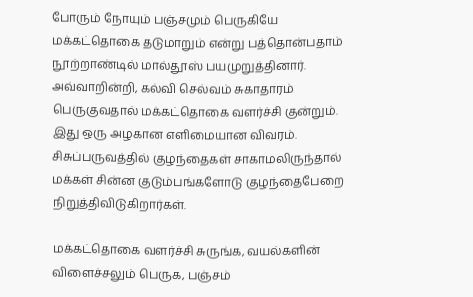போரும் நோயும் பஞ்சமும் பெருகியே மக்கட்தொகை தடுமாறும் என்று பத்தொன்பதாம் நூற்றாண்டில் மால்தூஸ் பயமுறுத்தினார். அவ்வாறின்றி, கல்வி செல்வம் சுகாதாரம் பெருகுவதால் மக்கட்தொகை வளர்ச்சி குன்றும். இது ஒரு அழகான எளிமையான விவரம். சிசுப்பருவத்தில் குழந்தைகள் சாகாமலிருந்தால் மக்கள் சின்ன குடும்பங்களோடு குழந்தைபேறை நிறுத்திவிடுகிறார்கள்.

மக்கட்தொகை வளர்ச்சி சுருங்க, வயல்களின் விளைச்சலும் பெருக, பஞ்சம்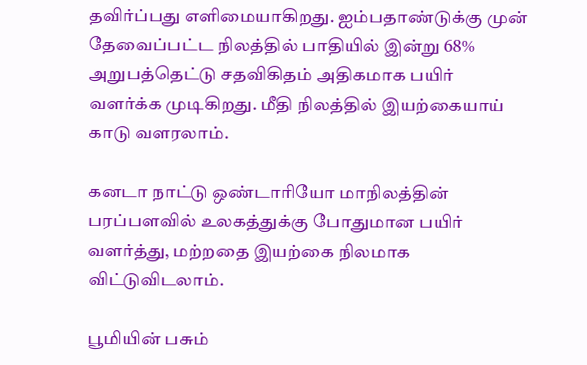தவிர்ப்பது எளிமையாகிறது. ஐம்பதாண்டுக்கு முன் தேவைப்பட்ட நிலத்தில் பாதியில் இன்று 68% அறுபத்தெட்டு சதவிகிதம் அதிகமாக பயிர் வளர்க்க முடிகிறது. மீதி நிலத்தில் இயற்கையாய் காடு வளரலாம்.

கனடா நாட்டு ஒண்டாரியோ மாநிலத்தின் பரப்பளவில் உலகத்துக்கு போதுமான பயிர் வளர்த்து, மற்றதை இயற்கை நிலமாக விட்டுவிடலாம்.

பூமியின் பசும்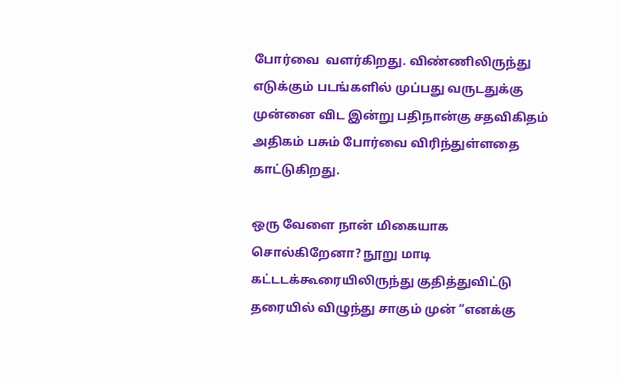போர்வை  வளர்கிறது. விண்ணிலிருந்து எடுக்கும் படங்களில் முப்பது வருடதுக்கு முன்னை விட இன்று பதிநான்கு சதவிகிதம் அதிகம் பசும் போர்வை விரிந்துள்ளதை காட்டுகிறது.

ஒரு வேளை நான் மிகையாக சொல்கிறேனா? நூறு மாடி கட்டடக்கூரையிலிருந்து குதித்துவிட்டு தரையில் விழுந்து சாகும் முன் “எனக்கு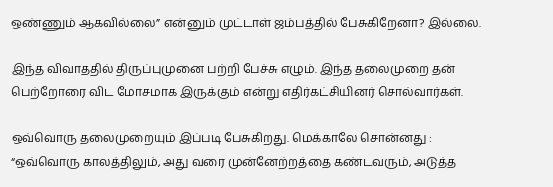ஒண்ணும் ஆகவில்லை” என்னும் முட்டாள் ஜம்பத்தில் பேசுகிறேனா? இல்லை.

இந்த விவாததில் திருப்புமுனை பற்றி பேச்சு எழும். இந்த தலைமுறை தன் பெற்றோரை விட மோசமாக இருக்கும் என்று எதிர்கட்சியினர் சொல்வார்கள்.

ஒவ்வொரு தலைமுறையும் இப்படி பேசுகிறது. மெக்காலே சொன்னது : “ஒவ்வொரு காலத்திலும், அது வரை முன்னேற்றத்தை கண்டவரும், அடுத்த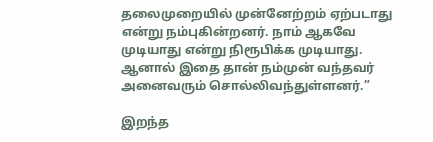தலைமுறையில் முன்னேற்றம் ஏற்படாது என்று நம்புகின்றனர். நாம் ஆகவே முடியாது என்று நிரூபிக்க முடியாது. ஆனால் இதை தான் நம்முன் வந்தவர் அனைவரும் சொல்லிவந்துள்ளனர்.”

இறந்த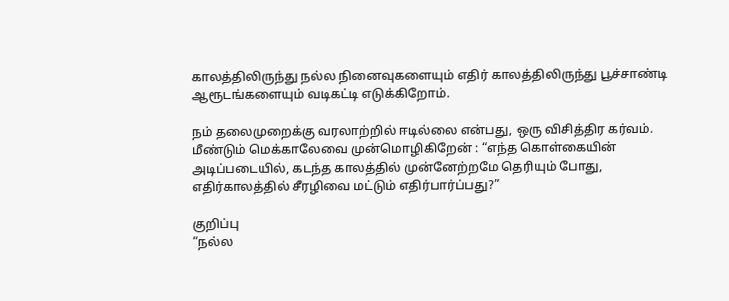காலத்திலிருந்து நல்ல நினைவுகளையும் எதிர் காலத்திலிருந்து பூச்சாண்டி ஆரூடங்களையும் வடிகட்டி எடுக்கிறோம்.

நம் தலைமுறைக்கு வரலாற்றில் ஈடில்லை என்பது, ஒரு விசித்திர கர்வம்.
மீண்டும் மெக்காலேவை முன்மொழிகிறேன் : “எந்த கொள்கையின் அடிப்படையில், கடந்த காலத்தில் முன்னேற்றமே தெரியும் போது, எதிர்காலத்தில் சீரழிவை மட்டும் எதிர்பார்ப்பது?”

குறிப்பு
“நல்ல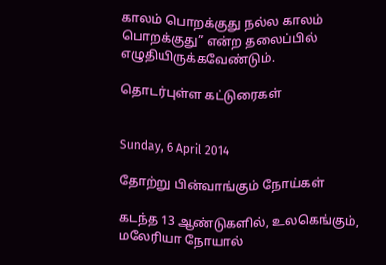காலம் பொறக்குது நல்ல காலம் பொறக்குது” என்ற தலைப்பில் எழுதியிருக்கவேண்டும்.

தொடர்புள்ள கட்டுரைகள்


Sunday, 6 April 2014

தோற்று பின்வாங்கும் நோய்கள்

கடந்த 13 ஆண்டுகளில், உலகெங்கும், மலேரியா நோயால்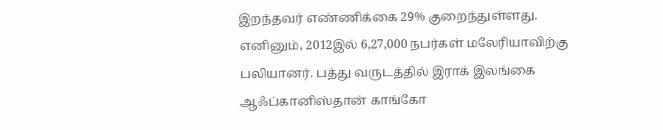இறந்தவர் எண்ணிக்கை 29% குறைந்துள்ளது. எனினும், 2012இல் 6,27,000 நபர்கள் மலேரியாவிற்கு பலியானர். பத்து வருடத்தில் இராக் இலங்கை ஆஃப்கானிஸ்தான் காங்கோ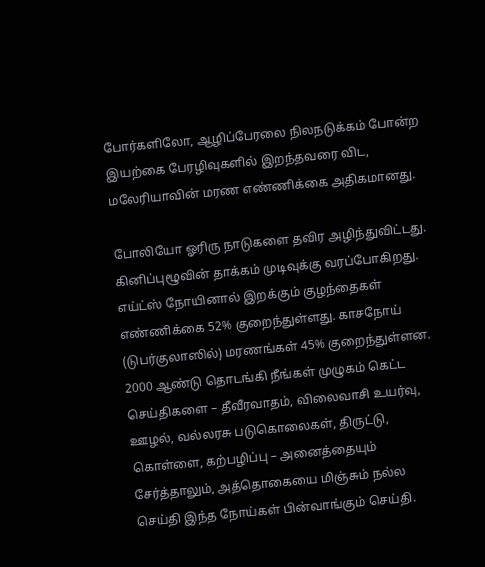போர்களிலோ, ஆழிப்பேரலை நிலநடுக்கம் போன்ற இயற்கை பேரழிவுகளில் இறந்தவரை விட, மலேரியாவின் மரண எண்ணிக்கை அதிகமானது.

போலியோ ஓரிரு நாடுகளை தவிர அழிந்துவிட்டது. கினிப்புழூவின் தாக்கம் முடிவுக்கு வரப்போகிறது. எய்ட்ஸ் நோயினால் இறக்கும் குழந்தைகள் எண்ணிக்கை 52% குறைந்துள்ளது. காசநோய் (டுபர்குலாஸில்) மரணங்கள் 45% குறைந்துள்ளன.
2000 ஆண்டு தொடங்கி நீங்கள் முழுகம் கெட்ட செய்திகளை – தீவீரவாதம், விலைவாசி உயர்வு, ஊழல், வல்லரசு படுகொலைகள், திருட்டு, கொள்ளை, கற்பழிப்பு – அனைத்தையும் சேர்த்தாலும், அத்தொகையை மிஞ்சும் நல்ல செய்தி இந்த நோய்கள் பின்வாங்கும் செய்தி.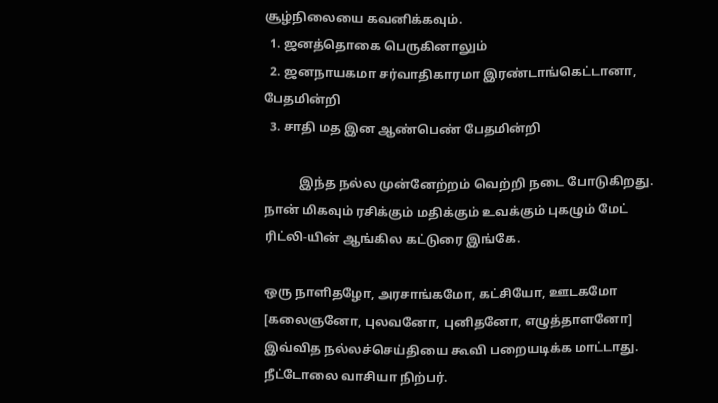சூழ்நிலையை கவனிக்கவும்.
  1. ஜனத்தொகை பெருகினாலும்
  2. ஜனநாயகமா சர்வாதிகாரமா இரண்டாங்கெட்டானா, பேதமின்றி
  3. சாதி மத இன ஆண்பெண் பேதமின்றி

           இந்த நல்ல முன்னேற்றம் வெற்றி நடை போடுகிறது. நான் மிகவும் ரசிக்கும் மதிக்கும் உவக்கும் புகழும் மேட் ரிட்லி-யின் ஆங்கில கட்டுரை இங்கே.

ஒரு நாளிதழோ, அரசாங்கமோ, கட்சியோ, ஊடகமோ [கலைஞனோ, புலவனோ, புனிதனோ, எழுத்தாளனோ] இவ்வித நல்லச்செய்தியை கூவி பறையடிக்க மாட்டாது. நீட்டோலை வாசியா நிற்பர்.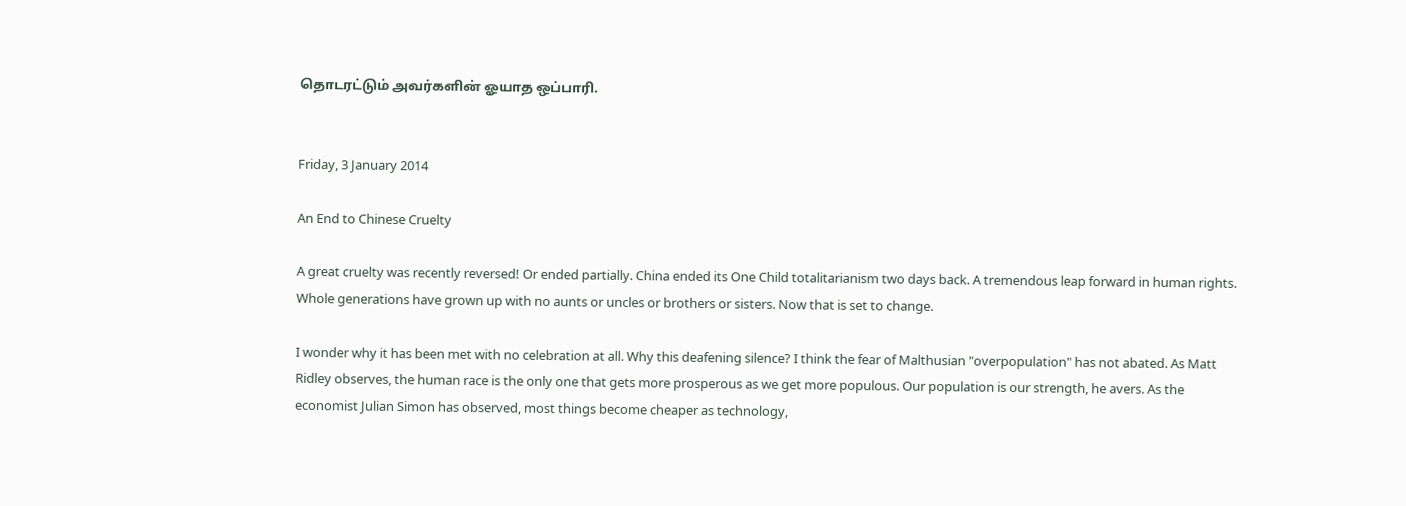தொடரட்டும் அவர்களின் ஓயாத ஒப்பாரி.


Friday, 3 January 2014

An End to Chinese Cruelty

A great cruelty was recently reversed! Or ended partially. China ended its One Child totalitarianism two days back. A tremendous leap forward in human rights. Whole generations have grown up with no aunts or uncles or brothers or sisters. Now that is set to change.

I wonder why it has been met with no celebration at all. Why this deafening silence? I think the fear of Malthusian "overpopulation" has not abated. As Matt Ridley observes, the human race is the only one that gets more prosperous as we get more populous. Our population is our strength, he avers. As the economist Julian Simon has observed, most things become cheaper as technology,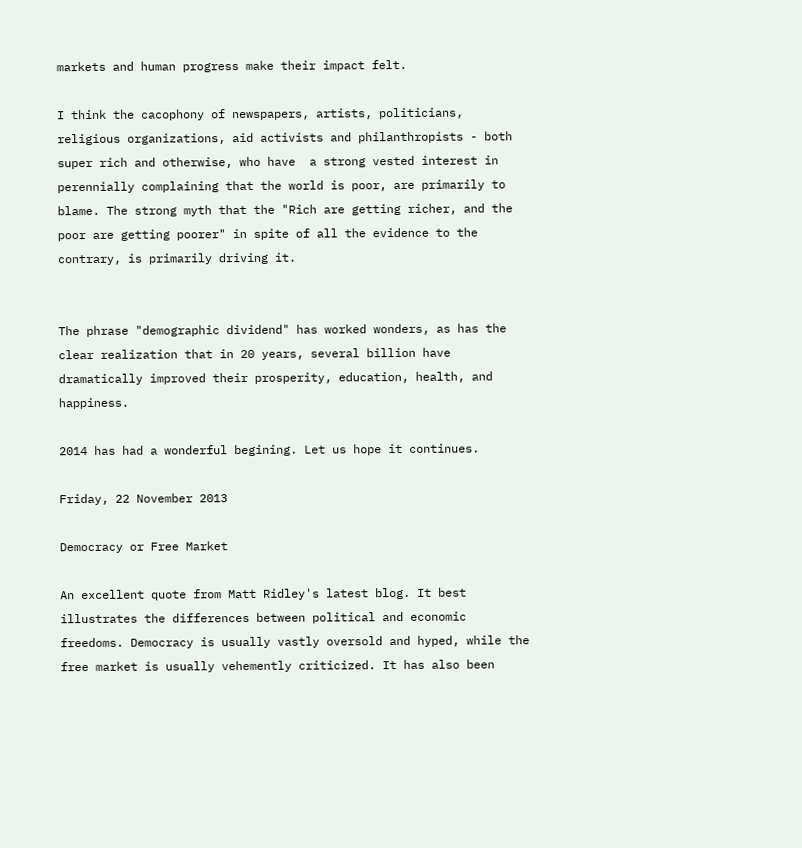markets and human progress make their impact felt.

I think the cacophony of newspapers, artists, politicians, religious organizations, aid activists and philanthropists - both super rich and otherwise, who have  a strong vested interest in perennially complaining that the world is poor, are primarily to blame. The strong myth that the "Rich are getting richer, and the poor are getting poorer" in spite of all the evidence to the contrary, is primarily driving it.


The phrase "demographic dividend" has worked wonders, as has the clear realization that in 20 years, several billion have dramatically improved their prosperity, education, health, and happiness.

2014 has had a wonderful begining. Let us hope it continues.

Friday, 22 November 2013

Democracy or Free Market

An excellent quote from Matt Ridley's latest blog. It best illustrates the differences between political and economic freedoms. Democracy is usually vastly oversold and hyped, while the free market is usually vehemently criticized. It has also been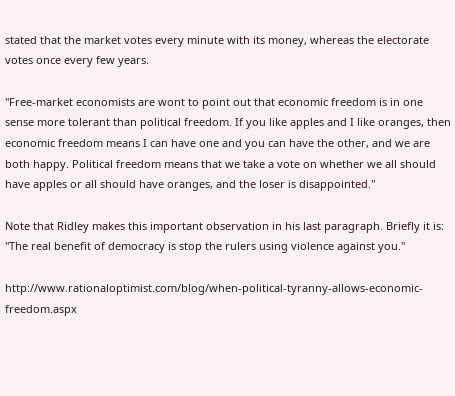stated that the market votes every minute with its money, whereas the electorate votes once every few years.

"Free-market economists are wont to point out that economic freedom is in one sense more tolerant than political freedom. If you like apples and I like oranges, then economic freedom means I can have one and you can have the other, and we are both happy. Political freedom means that we take a vote on whether we all should have apples or all should have oranges, and the loser is disappointed."

Note that Ridley makes this important observation in his last paragraph. Briefly it is: "The real benefit of democracy is stop the rulers using violence against you."

http://www.rationaloptimist.com/blog/when-political-tyranny-allows-economic-freedom.aspx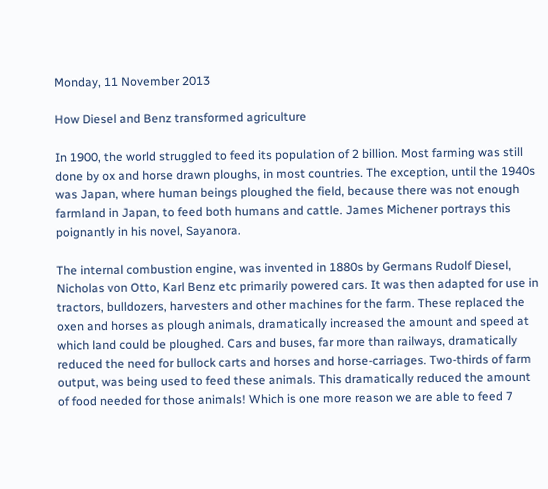Monday, 11 November 2013

How Diesel and Benz transformed agriculture

In 1900, the world struggled to feed its population of 2 billion. Most farming was still done by ox and horse drawn ploughs, in most countries. The exception, until the 1940s was Japan, where human beings ploughed the field, because there was not enough farmland in Japan, to feed both humans and cattle. James Michener portrays this poignantly in his novel, Sayanora.

The internal combustion engine, was invented in 1880s by Germans Rudolf Diesel, Nicholas von Otto, Karl Benz etc primarily powered cars. It was then adapted for use in tractors, bulldozers, harvesters and other machines for the farm. These replaced the oxen and horses as plough animals, dramatically increased the amount and speed at which land could be ploughed. Cars and buses, far more than railways, dramatically reduced the need for bullock carts and horses and horse-carriages. Two-thirds of farm output, was being used to feed these animals. This dramatically reduced the amount of food needed for those animals! Which is one more reason we are able to feed 7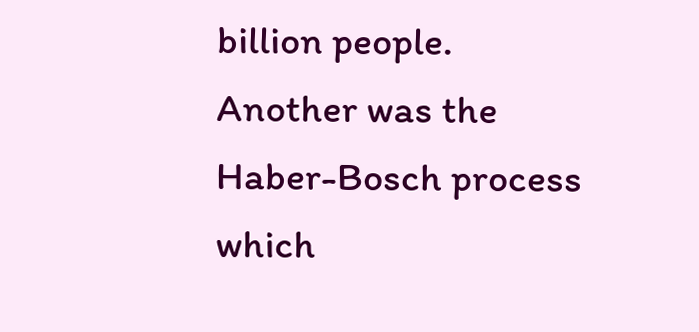billion people. Another was the Haber-Bosch process which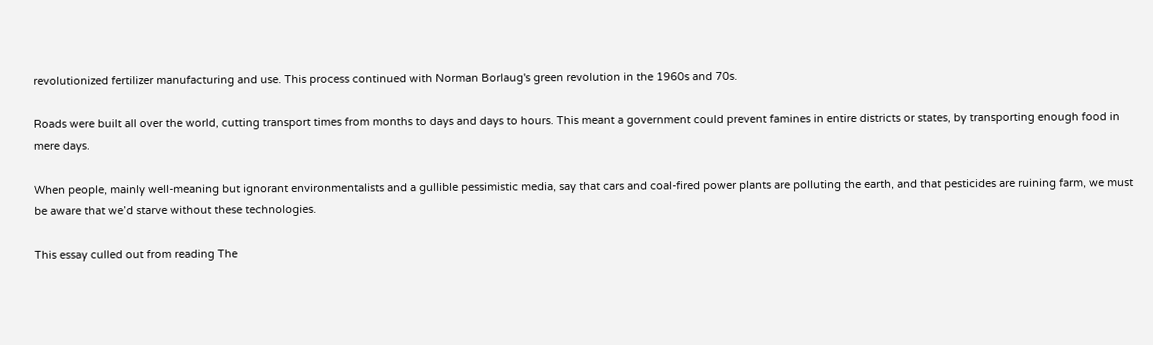revolutionized fertilizer manufacturing and use. This process continued with Norman Borlaug's green revolution in the 1960s and 70s.

Roads were built all over the world, cutting transport times from months to days and days to hours. This meant a government could prevent famines in entire districts or states, by transporting enough food in mere days.

When people, mainly well-meaning but ignorant environmentalists and a gullible pessimistic media, say that cars and coal-fired power plants are polluting the earth, and that pesticides are ruining farm, we must be aware that we’d starve without these technologies.

This essay culled out from reading The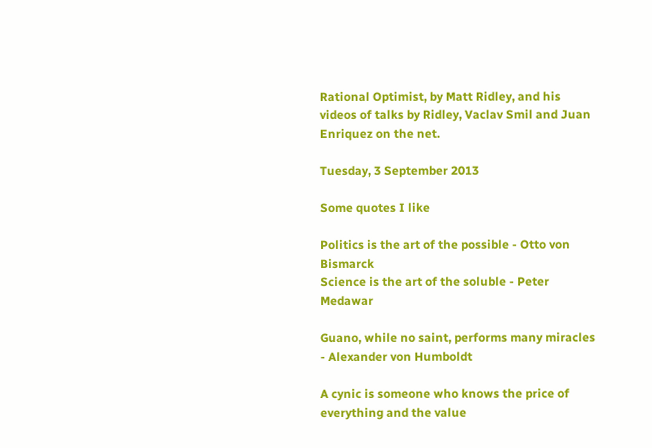Rational Optimist, by Matt Ridley, and his videos of talks by Ridley, Vaclav Smil and Juan Enriquez on the net.

Tuesday, 3 September 2013

Some quotes I like

Politics is the art of the possible - Otto von Bismarck
Science is the art of the soluble - Peter Medawar

Guano, while no saint, performs many miracles - Alexander von Humboldt

A cynic is someone who knows the price of everything and the value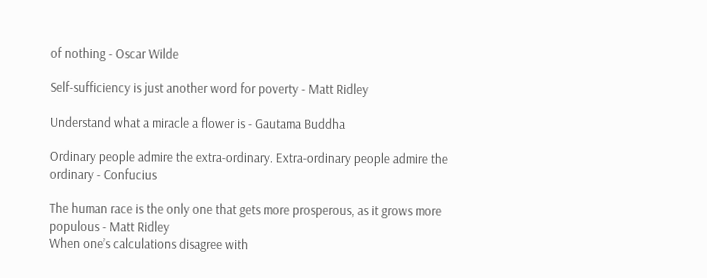of nothing - Oscar Wilde

Self-sufficiency is just another word for poverty - Matt Ridley

Understand what a miracle a flower is - Gautama Buddha

Ordinary people admire the extra-ordinary. Extra-ordinary people admire the ordinary - Confucius

The human race is the only one that gets more prosperous, as it grows more populous - Matt Ridley
When one’s calculations disagree with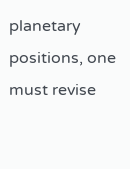planetary positions, one must revise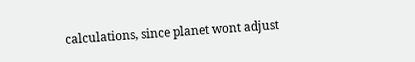calculations, since planet wont adjust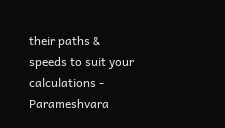their paths & speeds to suit your calculations - Parameshvara